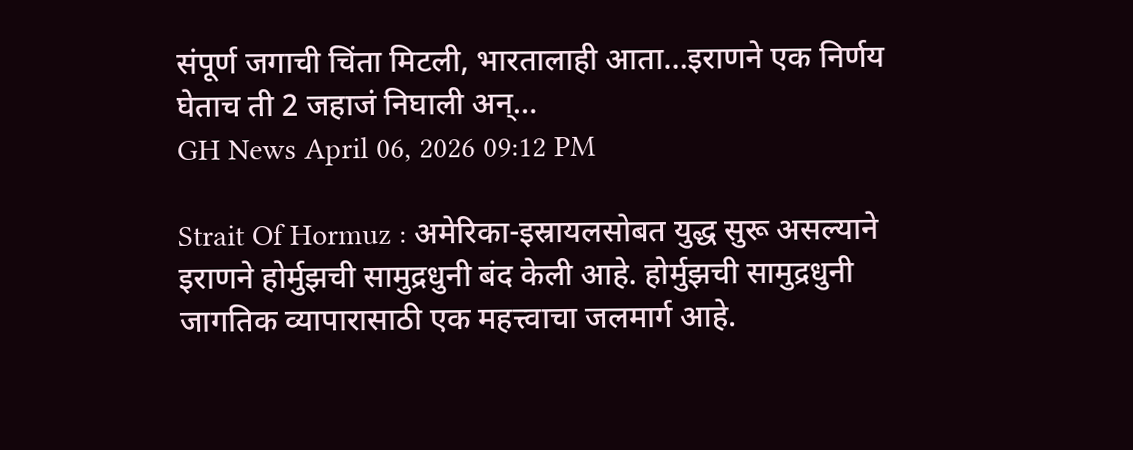संपूर्ण जगाची चिंता मिटली, भारतालाही आता…इराणने एक निर्णय घेताच ती 2 जहाजं निघाली अन्…
GH News April 06, 2026 09:12 PM

Strait Of Hormuz : अमेरिका-इस्रायलसोबत युद्ध सुरू असल्याने इराणने होर्मुझची सामुद्रधुनी बंद केली आहे. होर्मुझची सामुद्रधुनी जागतिक व्यापारासाठी एक महत्त्वाचा जलमार्ग आहे.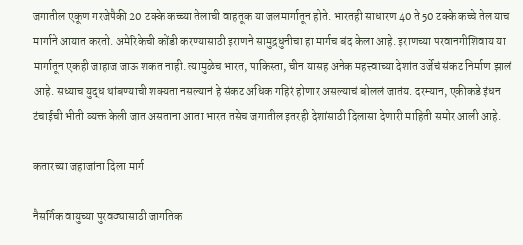जगातील एकूण गरजेपैकी 20 टक्के कच्च्या तेलाची वाहतूक या जलमार्गातून होते. भारतही साधारण 40 ते 50 टक्के कच्चे तेल याच मार्गाने आयात करतो. अमेरिकेची कोंडी करण्यासाठी इराणने सामुद्रधुनीचा हा मार्गच बंद केला आहे. इराणच्या परवानगीशिवाय या मार्गातून एकही जाहाज जाऊ शकत नाही. त्यामुळेच भारत, पाकिस्ता, चीन यासह अनेक महत्त्वाच्या देशांत उर्जेचं संकट निर्माण झालं आहे. सध्याच युद्ध थांबण्याची शक्यता नसल्यानं हे संकट अधिक गहिरं होणार असल्याचं बोललं जातंय. दरम्यान, एकीकडे इंधन टंचाईची भीती व्यक्त केली जात असताना आता भारत तसेच जगातील इतरही देशांसाठी दिलासा देणारी माहिती समोर आली आहे.

कतारच्या जहाजांना दिला मार्ग

नैसर्गिक वायुच्या पुरवठ्यासाठी जागतिक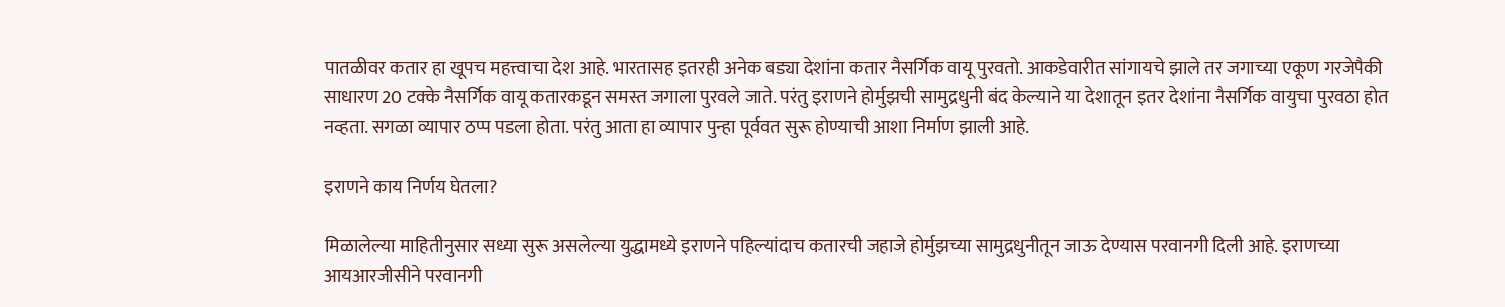पातळीवर कतार हा खूपच महत्त्वाचा देश आहे. भारतासह इतरही अनेक बड्या देशांना कतार नैसर्गिक वायू पुरवतो. आकडेवारीत सांगायचे झाले तर जगाच्या एकूण गरजेपैकी साधारण 20 टक्के नैसर्गिक वायू कतारकडून समस्त जगाला पुरवले जाते. परंतु इराणने होर्मुझची सामुद्रधुनी बंद केल्याने या देशातून इतर देशांना नैसर्गिक वायुचा पुरवठा होत नव्हता. सगळा व्यापार ठप्प पडला होता. परंतु आता हा व्यापार पुन्हा पूर्ववत सुरू होण्याची आशा निर्माण झाली आहे.

इराणने काय निर्णय घेतला?

मिळालेल्या माहितीनुसार सध्या सुरू असलेल्या युद्धामध्ये इराणने पहिल्यांदाच कतारची जहाजे होर्मुझच्या सामुद्रधुनीतून जाऊ देण्यास परवानगी दिली आहे. इराणच्या आयआरजीसीने परवानगी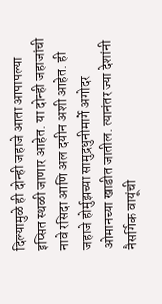दिल्यामुळे ही दोन्ही जहाजे आता आपापल्या इप्सित स्थळी जाणार आहेत. या दोन्ही जहाजांची नावे रसिदा आणि अल दयीन अशी आहेत. ही जहाजे होर्मुझच्या सामुद्रधुनीमार्गे अगोदर ओमानच्या खाडीत जातील. त्यानंतर ज्या देशांनी नैसर्गिक वायूंची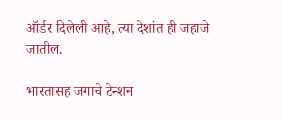ऑर्डर दिलेली आहे, त्या देशांत ही जहाजे जातील.

भारतासह जगाचे टेन्शन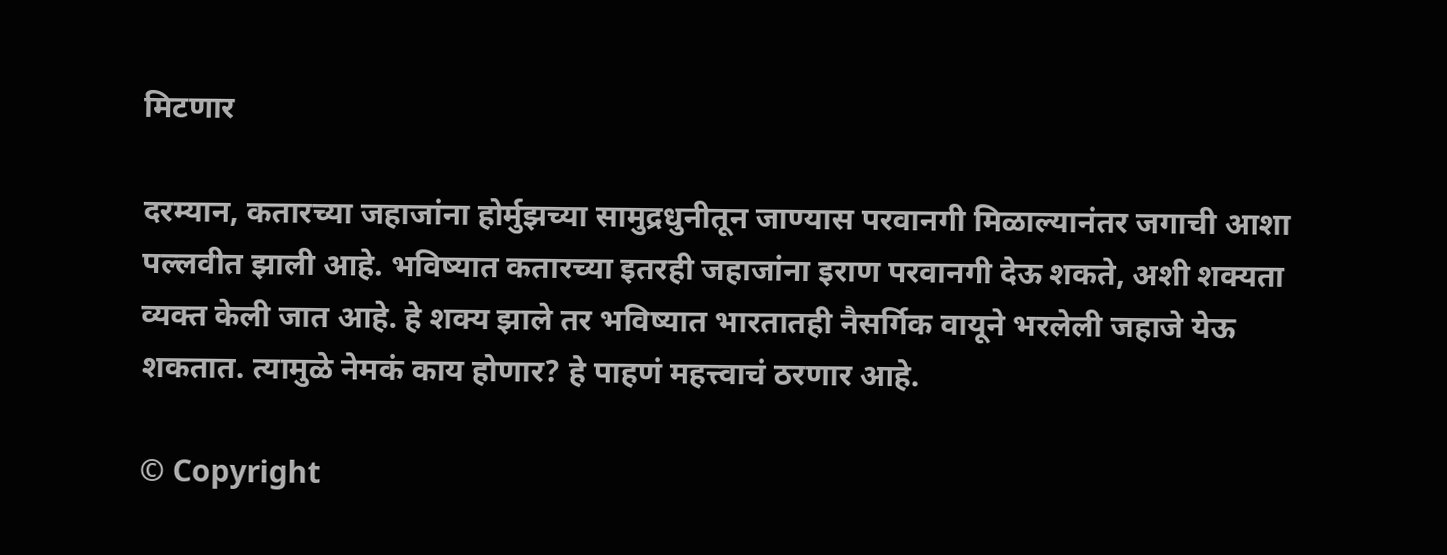मिटणार

दरम्यान, कतारच्या जहाजांना होर्मुझच्या सामुद्रधुनीतून जाण्यास परवानगी मिळाल्यानंतर जगाची आशा पल्लवीत झाली आहे. भविष्यात कतारच्या इतरही जहाजांना इराण परवानगी देऊ शकते, अशी शक्यता व्यक्त केली जात आहे. हे शक्य झाले तर भविष्यात भारतातही नैसर्गिक वायूने भरलेली जहाजे येऊ शकतात. त्यामुळे नेमकं काय होणार? हे पाहणं महत्त्वाचं ठरणार आहे.

© Copyright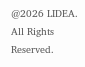@2026 LIDEA. All Rights Reserved.